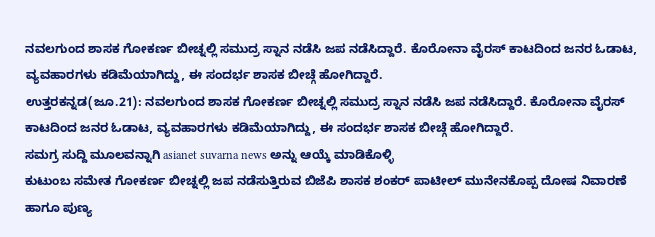ನವಲಗುಂದ ಶಾಸಕ ಗೋಕರ್ಣ ಬೀಚ್ನಲ್ಲಿ ಸಮುದ್ರ ಸ್ನಾನ ನಡೆಸಿ ಜಪ ನಡೆಸಿದ್ದಾರೆ. ಕೊರೋನಾ ವೈರಸ್ ಕಾಟದಿಂದ ಜನರ ಓಡಾಟ, ವ್ಯವಹಾರಗಳು ಕಡಿಮೆಯಾಗಿದ್ದು, ಈ ಸಂದರ್ಭ ಶಾಸಕ ಬೀಚ್ಗೆ ಹೋಗಿದ್ದಾರೆ.
ಉತ್ತರಕನ್ನಡ(ಜೂ.21): ನವಲಗುಂದ ಶಾಸಕ ಗೋಕರ್ಣ ಬೀಚ್ನಲ್ಲಿ ಸಮುದ್ರ ಸ್ನಾನ ನಡೆಸಿ ಜಪ ನಡೆಸಿದ್ದಾರೆ. ಕೊರೋನಾ ವೈರಸ್ ಕಾಟದಿಂದ ಜನರ ಓಡಾಟ, ವ್ಯವಹಾರಗಳು ಕಡಿಮೆಯಾಗಿದ್ದು, ಈ ಸಂದರ್ಭ ಶಾಸಕ ಬೀಚ್ಗೆ ಹೋಗಿದ್ದಾರೆ.
ಸಮಗ್ರ ಸುದ್ದಿ ಮೂಲವನ್ನಾಗಿ asianet suvarna news ಅನ್ನು ಆಯ್ಕೆ ಮಾಡಿಕೊಳ್ಳಿ
ಕುಟುಂಬ ಸಮೇತ ಗೋಕರ್ಣ ಬೀಚ್ನಲ್ಲಿ ಜಪ ನಡೆಸುತ್ತಿರುವ ಬಿಜೆಪಿ ಶಾಸಕ ಶಂಕರ್ ಪಾಟೀಲ್ ಮುನೇನಕೊಪ್ಪ ದೋಷ ನಿವಾರಣೆ ಹಾಗೂ ಪುಣ್ಯ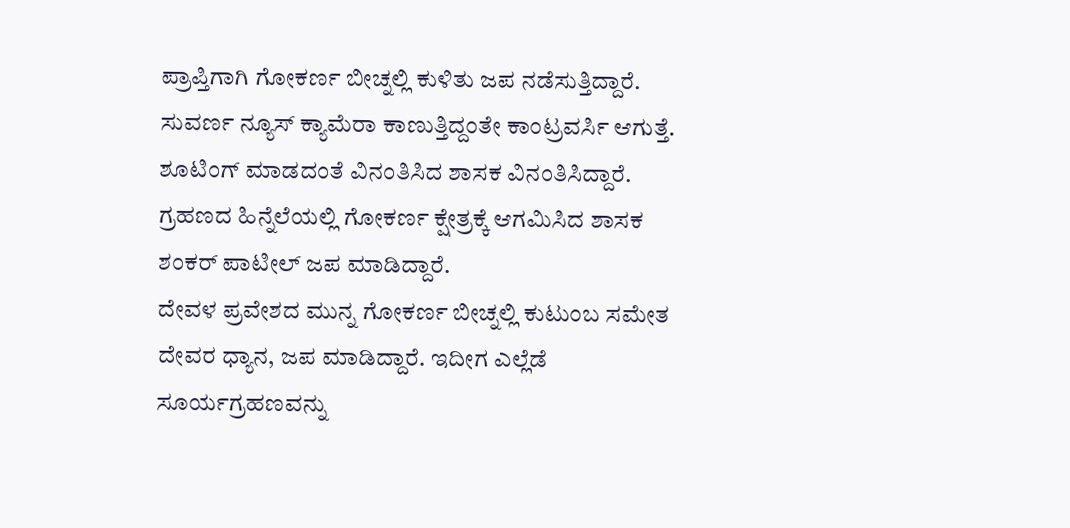ಪ್ರಾಪ್ತಿಗಾಗಿ ಗೋಕರ್ಣ ಬೀಚ್ನಲ್ಲಿ ಕುಳಿತು ಜಪ ನಡೆಸುತ್ತಿದ್ದಾರೆ.
ಸುವರ್ಣ ನ್ಯೂಸ್ ಕ್ಯಾಮೆರಾ ಕಾಣುತ್ತಿದ್ದಂತೇ ಕಾಂಟ್ರವರ್ಸಿ ಆಗುತ್ತೆ. ಶೂಟಿಂಗ್ ಮಾಡದಂತೆ ವಿನಂತಿಸಿದ ಶಾಸಕ ವಿನಂತಿಸಿದ್ದಾರೆ. ಗ್ರಹಣದ ಹಿನ್ನೆಲೆಯಲ್ಲಿ ಗೋಕರ್ಣ ಕ್ಷೇತ್ರಕ್ಕೆ ಆಗಮಿಸಿದ ಶಾಸಕ ಶಂಕರ್ ಪಾಟೀಲ್ ಜಪ ಮಾಡಿದ್ದಾರೆ.
ದೇವಳ ಪ್ರವೇಶದ ಮುನ್ನ ಗೋಕರ್ಣ ಬೀಚ್ನಲ್ಲಿ ಕುಟುಂಬ ಸಮೇತ ದೇವರ ಧ್ಯಾನ, ಜಪ ಮಾಡಿದ್ದಾರೆ. ಇದೀಗ ಎಲ್ಲೆಡೆ ಸೂರ್ಯಗ್ರಹಣವನ್ನು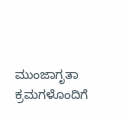ಮುಂಜಾಗೃತಾ ಕ್ರಮಗಳೊಂದಿಗೆ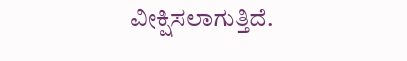ವೀಕ್ಷಿಸಲಾಗುತ್ತಿದೆ.